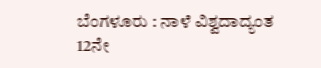ಬೆಂಗಳೂರು : ನಾಳೆ ವಿಶ್ವದಾದ್ಯಂತ 12ನೇ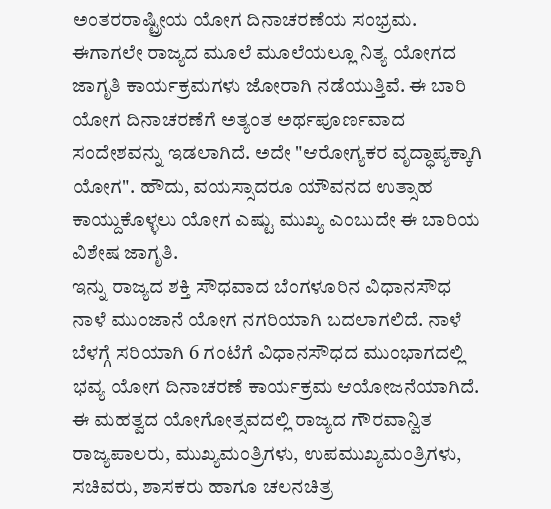ಅಂತರರಾಷ್ಟ್ರೀಯ ಯೋಗ ದಿನಾಚರಣೆಯ ಸಂಭ್ರಮ. ಈಗಾಗಲೇ ರಾಜ್ಯದ ಮೂಲೆ ಮೂಲೆಯಲ್ಲೂ ನಿತ್ಯ ಯೋಗದ ಜಾಗೃತಿ ಕಾರ್ಯಕ್ರಮಗಳು ಜೋರಾಗಿ ನಡೆಯುತ್ತಿವೆ. ಈ ಬಾರಿ ಯೋಗ ದಿನಾಚರಣೆಗೆ ಅತ್ಯಂತ ಅರ್ಥಪೂರ್ಣವಾದ ಸಂದೇಶವನ್ನು ಇಡಲಾಗಿದೆ. ಅದೇ "ಆರೋಗ್ಯಕರ ವೃದ್ಧಾಪ್ಯಕ್ಕಾಗಿ ಯೋಗ". ಹೌದು, ವಯಸ್ಸಾದರೂ ಯೌವನದ ಉತ್ಸಾಹ ಕಾಯ್ದುಕೊಳ್ಳಲು ಯೋಗ ಎಷ್ಟು ಮುಖ್ಯ ಎಂಬುದೇ ಈ ಬಾರಿಯ ವಿಶೇಷ ಜಾಗೃತಿ.
ಇನ್ನು ರಾಜ್ಯದ ಶಕ್ತಿ ಸೌಧವಾದ ಬೆಂಗಳೂರಿನ ವಿಧಾನಸೌಧ ನಾಳೆ ಮುಂಜಾನೆ ಯೋಗ ನಗರಿಯಾಗಿ ಬದಲಾಗಲಿದೆ. ನಾಳೆ ಬೆಳಗ್ಗೆ ಸರಿಯಾಗಿ 6 ಗಂಟೆಗೆ ವಿಧಾನಸೌಧದ ಮುಂಭಾಗದಲ್ಲಿ ಭವ್ಯ ಯೋಗ ದಿನಾಚರಣೆ ಕಾರ್ಯಕ್ರಮ ಆಯೋಜನೆಯಾಗಿದೆ. ಈ ಮಹತ್ವದ ಯೋಗೋತ್ಸವದಲ್ಲಿ ರಾಜ್ಯದ ಗೌರವಾನ್ವಿತ ರಾಜ್ಯಪಾಲರು, ಮುಖ್ಯಮಂತ್ರಿಗಳು, ಉಪಮುಖ್ಯಮಂತ್ರಿಗಳು, ಸಚಿವರು, ಶಾಸಕರು ಹಾಗೂ ಚಲನಚಿತ್ರ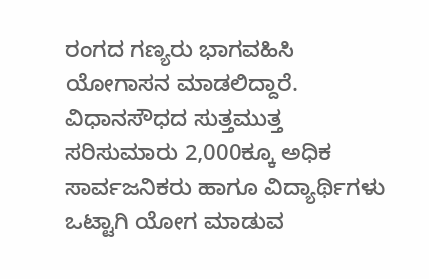ರಂಗದ ಗಣ್ಯರು ಭಾಗವಹಿಸಿ ಯೋಗಾಸನ ಮಾಡಲಿದ್ದಾರೆ.
ವಿಧಾನಸೌಧದ ಸುತ್ತಮುತ್ತ ಸರಿಸುಮಾರು 2,000ಕ್ಕೂ ಅಧಿಕ ಸಾರ್ವಜನಿಕರು ಹಾಗೂ ವಿದ್ಯಾರ್ಥಿಗಳು ಒಟ್ಟಾಗಿ ಯೋಗ ಮಾಡುವ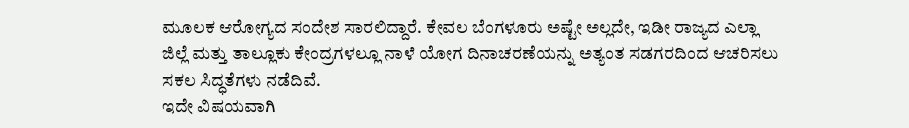ಮೂಲಕ ಆರೋಗ್ಯದ ಸಂದೇಶ ಸಾರಲಿದ್ದಾರೆ. ಕೇವಲ ಬೆಂಗಳೂರು ಅಷ್ಟೇ ಅಲ್ಲದೇ, ಇಡೀ ರಾಜ್ಯದ ಎಲ್ಲಾ ಜಿಲ್ಲೆ ಮತ್ತು ತಾಲ್ಲೂಕು ಕೇಂದ್ರಗಳಲ್ಲೂ ನಾಳೆ ಯೋಗ ದಿನಾಚರಣೆಯನ್ನು ಅತ್ಯಂತ ಸಡಗರದಿಂದ ಆಚರಿಸಲು ಸಕಲ ಸಿದ್ಧತೆಗಳು ನಡೆದಿವೆ.
ಇದೇ ವಿಷಯವಾಗಿ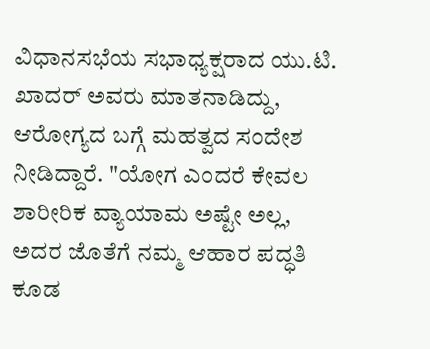ವಿಧಾನಸಭೆಯ ಸಭಾಧ್ಯಕ್ಷರಾದ ಯು.ಟಿ. ಖಾದರ್ ಅವರು ಮಾತನಾಡಿದ್ದು, ಆರೋಗ್ಯದ ಬಗ್ಗೆ ಮಹತ್ವದ ಸಂದೇಶ ನೀಡಿದ್ದಾರೆ. "ಯೋಗ ಎಂದರೆ ಕೇವಲ ಶಾರೀರಿಕ ವ್ಯಾಯಾಮ ಅಷ್ಟೇ ಅಲ್ಲ, ಅದರ ಜೊತೆಗೆ ನಮ್ಮ ಆಹಾರ ಪದ್ಧತಿ ಕೂಡ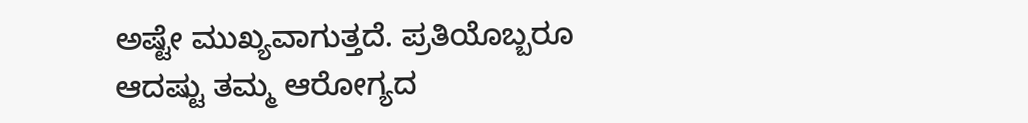ಅಷ್ಟೇ ಮುಖ್ಯವಾಗುತ್ತದೆ. ಪ್ರತಿಯೊಬ್ಬರೂ ಆದಷ್ಟು ತಮ್ಮ ಆರೋಗ್ಯದ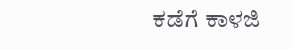ಕಡೆಗೆ ಕಾಳಜಿ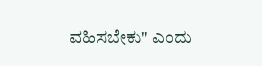ವಹಿಸಬೇಕು" ಎಂದು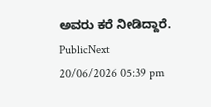ಅವರು ಕರೆ ನೀಡಿದ್ದಾರೆ.
PublicNext
20/06/2026 05:39 pm